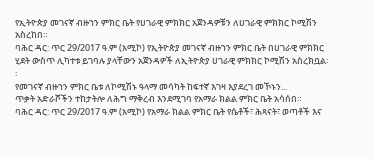የኢትዮጵያ መገናኛ ብዙኀን ምክር ቤት የሀገራዊ ምክክር አጀንዳዎቹን ለሀገራዊ ምክክር ኮሚሽን አስረከበ።
ባሕር ዳር: ጥር 29/2017 ዓ.ም (አሚኮ) የኢትዮጵያ መገናኛ ብዙኀን ምክር ቤት በሀገራዊ ምክክር ሂደት ውስጥ ሊካተቱ ይገባሉ ያላቸውን አጀንዳዎች ለኢትዮጵያ ሀገራዊ ምክክር ኮሚሽን አስረክቧል፡፡
የመገናኛ ብዙኀን ምክር ቤቱ ለኮሚሽኑ ዓላማ መሳካት ከፍተኛ እገዛ እያደረገ መኾኑን...
ጥቃት አድራሾችን ተከታትሎ ለሕግ ማቅረብ እንደሚገባ የአማራ ክልል ምክር ቤት አሳሰበ።
ባሕር ዳር: ጥር 29/2017 ዓ.ም (አሚኮ) የአማራ ክልል ምክር ቤት የሴቶች፣ ሕጻናት፣ ወጣቶች እና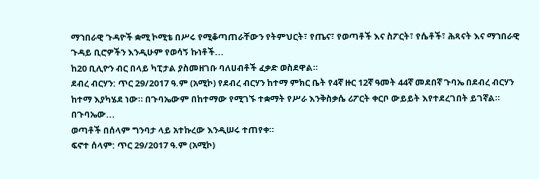ማኀበራዊ ጉዳዮች ቋሚ ኮሚቴ በሥሩ የሚቆጣጠራቸውን የትምህርት፣ የጤና፣ የወጣቶች እና ስፖርት፣ የሴቶች፣ ሕጻናት እና ማኀበራዊ ጉዳይ ቢሮዎችን እንዲሁም የወሳኝ ኩነቶች...
ከ20 ቢሊዮን ብር በላይ ካፒታል ያስመዘገቡ ባለሀብቶች ፈቃድ ወስደዋል።
ደብረ ብርሃን: ጥር 29/2017 ዓ.ም (አሚኮ) የደብረ ብርሃን ከተማ ምክር ቤት የ4ኛ ዙር 12ኛ ዓመት 44ኛ መደበኛ ጉባኤ በደብረ ብርሃን ከተማ እያካሄደ ነው። በጉባኤውም በከተማው የሚገኙ ተቋማት የሥራ እንቅስቃሴ ሪፖርት ቀርቦ ውይይት እየተደረገበት ይገኛል።
በጉባኤው...
ወጣቶች በሰላም ግንባታ ላይ አተኩረው እንዲሠሩ ተጠየቀ።
ፍኖተ ሰላም: ጥር 29/2017 ዓ.ም (አሚኮ)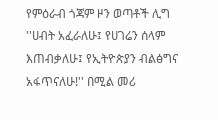የምዕራብ ጎጃም ዞን ወጣቶች ሊግ ''ሀብት አፈራለሁ፤ የሀገሬን ሰላም እጠብቃለሁ፤ የኢትዮጵያን ብልፅግና አፋጥናለሁ!'' በሚል መሪ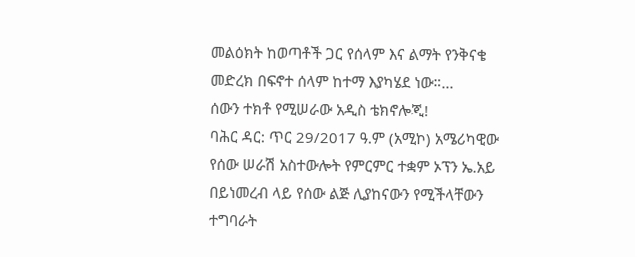መልዕክት ከወጣቶች ጋር የሰላም እና ልማት የንቅናቄ መድረክ በፍኖተ ሰላም ከተማ እያካሄደ ነው።...
ሰውን ተክቶ የሚሠራው አዲስ ቴክኖሎጂ!
ባሕር ዳር: ጥር 29/2017 ዓ.ም (አሚኮ) አሜሪካዊው የሰው ሠራሽ አስተውሎት የምርምር ተቋም ኦፕን ኤ.አይ በይነመረብ ላይ የሰው ልጅ ሊያከናውን የሚችላቸውን ተግባራት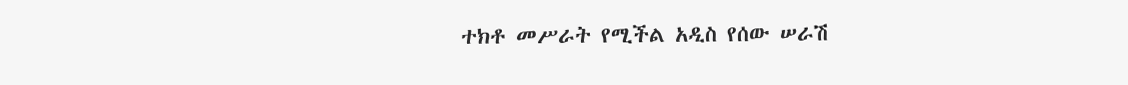ተክቶ መሥራት የሚችል አዲስ የሰው ሠራሽ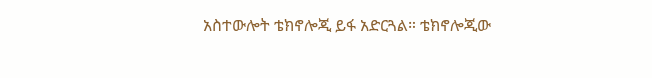አስተውሎት ቴክኖሎጂ ይፋ አድርጓል። ቴክኖሎጂው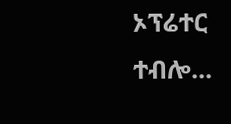ኦፕሬተር ተብሎ...